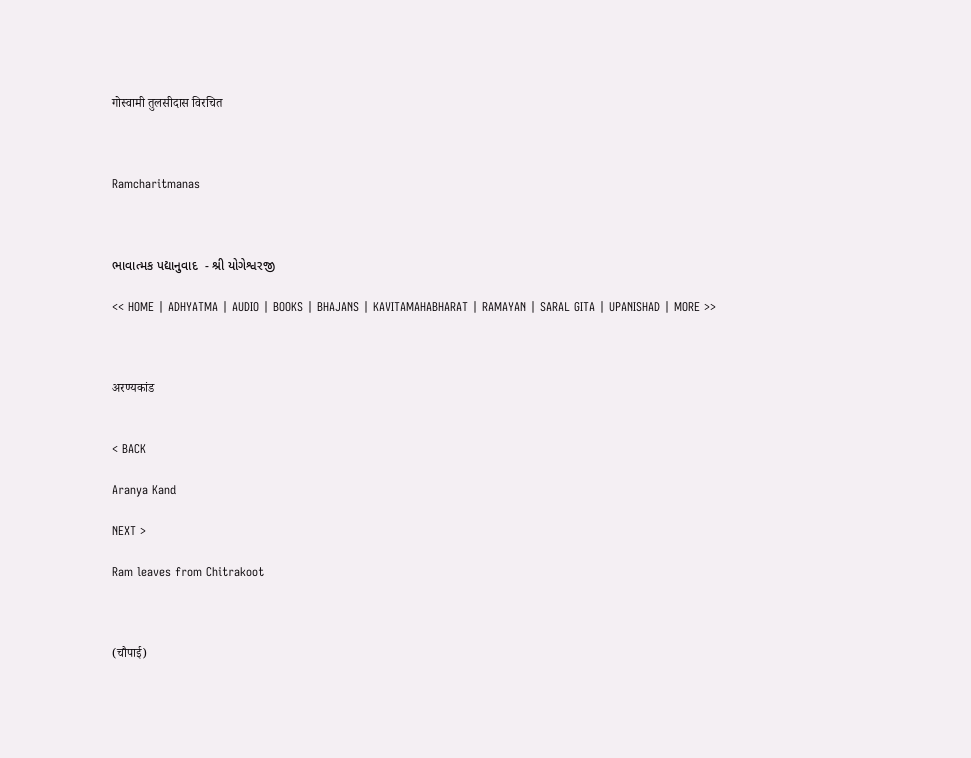गोस्वामी तुलसीदास विरचित



Ramcharitmanas



ભાવાત્મક પદ્યાનુવાદ  - શ્રી યોગેશ્વરજી

<< HOME | ADHYATMA | AUDIO | BOOKS | BHAJANS | KAVITAMAHABHARAT | RAMAYAN | SARAL GITA | UPANISHAD | MORE >>



अरण्यकांड


< BACK

Aranya Kand

NEXT >

Ram leaves from Chitrakoot



(चौपाई)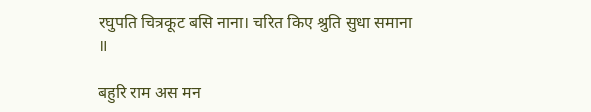रघुपति चित्रकूट बसि नाना। चरित किए श्रुति सुधा समाना ॥

बहुरि राम अस मन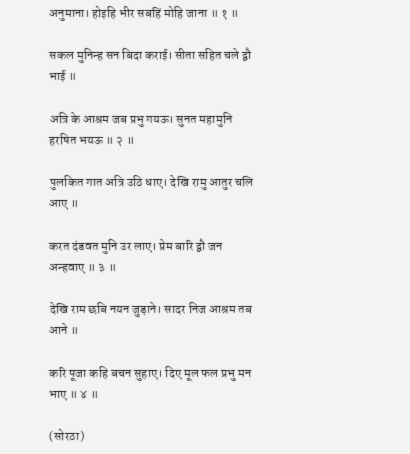अनुमाना। होइहि भीर सबहिं मोहि जाना ॥ १ ॥

सकल मुनिन्ह सन बिदा कराई। सीता सहित चले द्वौ भाई ॥

अत्रि के आश्रम जब प्रभु गयऊ। सुनत महामुनि हरषित भयऊ ॥ २ ॥

पुलकित गात अत्रि उठि धाए। देखि रामु आतुर चलि आए ॥

करत दंडवत मुनि उर लाए। प्रेम बारि द्वौ जन अन्हवाए ॥ ३ ॥

देखि राम छबि नयन जुड़ाने। सादर निज आश्रम तब आने ॥

करि पूजा कहि बचन सुहाए। दिए मूल फल प्रभु मन भाए ॥ ४ ॥

(सोरठा)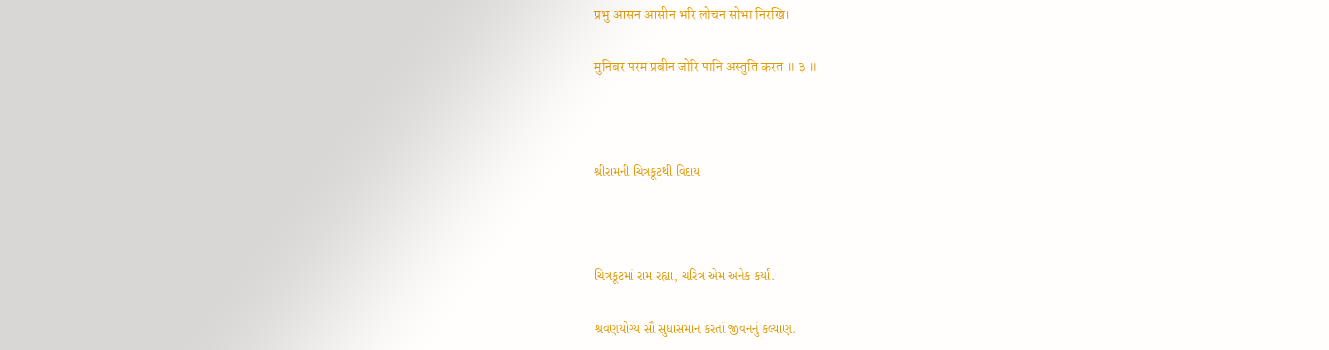प्रभु आसन आसीन भरि लोचन सोभा निरखि।

मुनिबर परम प्रबीन जोरि पानि अस्तुति करत ॥ ३ ॥



શ્રીરામની ચિત્રકૂટથી વિદાય



ચિત્રકૂટમાં રામ રહ્યા, ચરિત્ર એમ અનેક કર્યાં.

શ્રવણયોગ્ય સૌ સુધાસમાન કરતાં જીવનનું કલ્યાણ.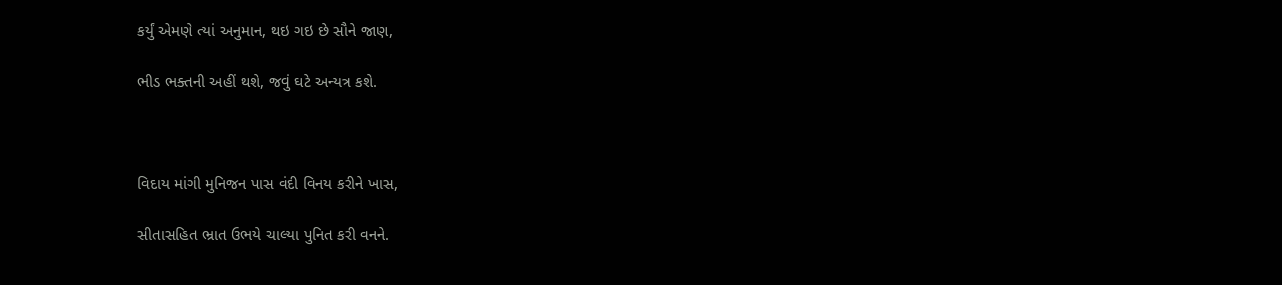કર્યું એમણે ત્યાં અનુમાન, થઇ ગઇ છે સૌને જાણ,

ભીડ ભક્તની અહીં થશે, જવું ઘટે અન્યત્ર કશે.



વિદાય માંગી મુનિજન પાસ વંદી વિનય કરીને ખાસ,

સીતાસહિત ભ્રાત ઉભયે ચાલ્યા પુનિત કરી વનને.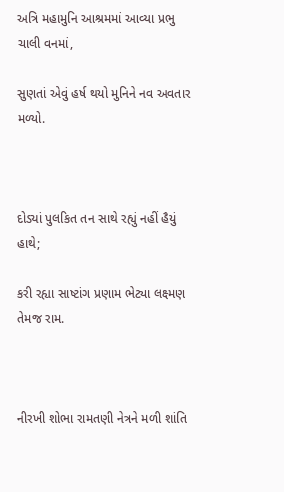અત્રિ મહામુનિ આશ્રમમાં આવ્યા પ્રભુ ચાલી વનમાં,

સુણતાં એવું હર્ષ થયો મુનિને નવ અવતાર મળ્યો.



દોડ્યાં પુલકિત તન સાથે રહ્યું નહીં હૈયું હાથે;

કરી રહ્યા સાષ્ટાંગ પ્રણામ ભેટ્યા લક્ષ્મણ તેમજ રામ.



નીરખી શોભા રામતણી નેત્રને મળી શાંતિ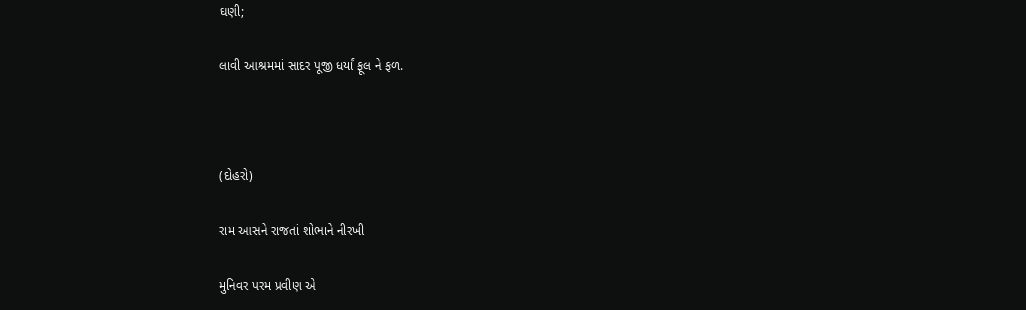ઘણી;

લાવી આશ્રમમાં સાદર પૂજી ધર્યાં ફૂલ ને ફળ.



(દોહરો)

રામ આસને રાજતાં શોભાને નીરખી

મુનિવર પરમ પ્રવીણ એ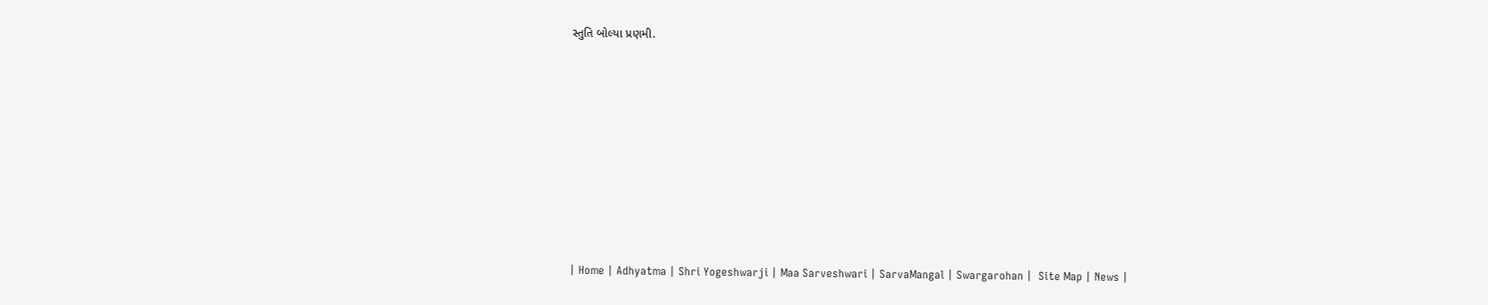સ્તુતિ બોલ્યા પ્રણમી.









| Home | Adhyatma | Shri Yogeshwarji | Maa Sarveshwari | SarvaMangal | Swargarohan |  Site Map | News |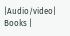|Audio/video| Books |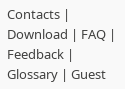Contacts | Download | FAQ | Feedback | Glossary | Guest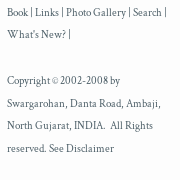Book | Links | Photo Gallery | Search | What's New? |

Copyright © 2002-2008 by Swargarohan, Danta Road, Ambaji, North Gujarat, INDIA.  All Rights reserved. See Disclaimer